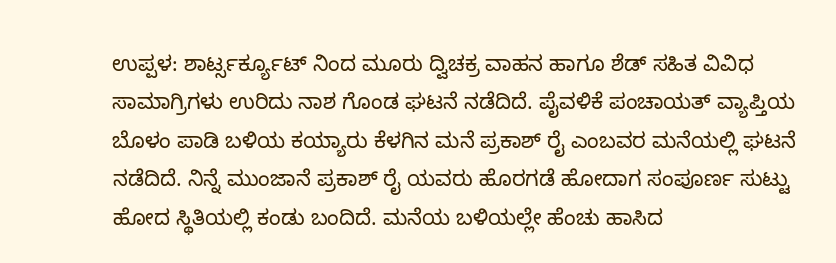ಉಪ್ಪಳ: ಶಾರ್ಟ್ಸರ್ಕ್ಯೂಟ್ ನಿಂದ ಮೂರು ದ್ವಿಚಕ್ರ ವಾಹನ ಹಾಗೂ ಶೆಡ್ ಸಹಿತ ವಿವಿಧ ಸಾಮಾಗ್ರಿಗಳು ಉರಿದು ನಾಶ ಗೊಂಡ ಘಟನೆ ನಡೆದಿದೆ. ಪೈವಳಿಕೆ ಪಂಚಾಯತ್ ವ್ಯಾಪ್ತಿಯ ಬೊಳಂ ಪಾಡಿ ಬಳಿಯ ಕಯ್ಯಾರು ಕೆಳಗಿನ ಮನೆ ಪ್ರಕಾಶ್ ರೈ ಎಂಬವರ ಮನೆಯಲ್ಲಿ ಘಟನೆ ನಡೆದಿದೆ. ನಿನ್ನೆ ಮುಂಜಾನೆ ಪ್ರಕಾಶ್ ರೈ ಯವರು ಹೊರಗಡೆ ಹೋದಾಗ ಸಂಪೂರ್ಣ ಸುಟ್ಟು ಹೋದ ಸ್ಥಿತಿಯಲ್ಲಿ ಕಂಡು ಬಂದಿದೆ. ಮನೆಯ ಬಳಿಯಲ್ಲೇ ಹೆಂಚು ಹಾಸಿದ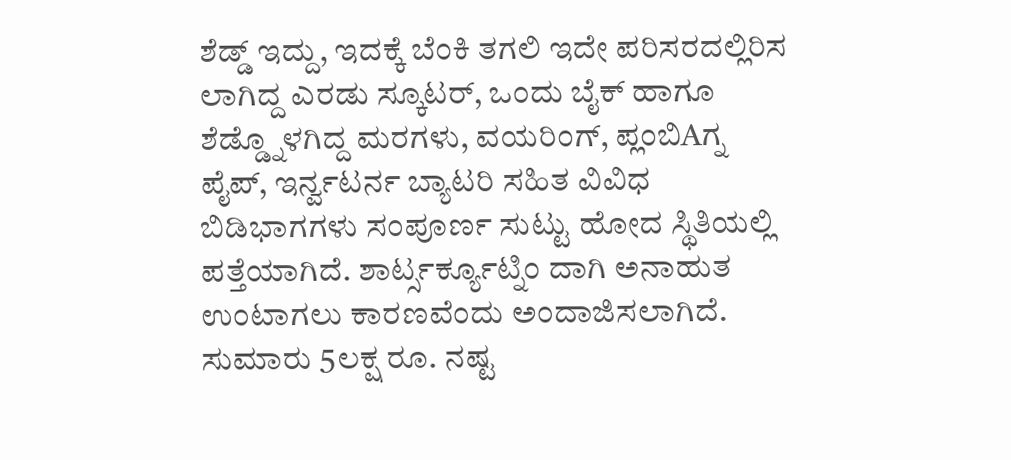ಶೆಡ್ಡ್ ಇದ್ದು, ಇದಕ್ಕೆ ಬೆಂಕಿ ತಗಲಿ ಇದೇ ಪರಿಸರದಲ್ಲಿರಿಸ ಲಾಗಿದ್ದ ಎರಡು ಸ್ಕೂಟರ್, ಒಂದು ಬೈಕ್ ಹಾಗೂ ಶೆಡ್ಡ್ನೊಳಗಿದ್ದ ಮರಗಳು, ವಯರಿಂಗ್, ಪ್ಲಂಬಿAಗ್ನ ಪೈಪ್, ಇರ್ನ್ವಟರ್ನ ಬ್ಯಾಟರಿ ಸಹಿತ ವಿವಿಧ ಬಿಡಿಭಾಗಗಳು ಸಂಪೂರ್ಣ ಸುಟ್ಟು ಹೋದ ಸ್ಥಿತಿಯಲ್ಲಿ ಪತ್ತೆಯಾಗಿದೆ. ಶಾರ್ಟ್ಸರ್ಕ್ಯೂಟ್ನಿಂ ದಾಗಿ ಅನಾಹುತ ಉಂಟಾಗಲು ಕಾರಣವೆಂದು ಅಂದಾಜಿಸಲಾಗಿದೆ. ಸುಮಾರು 5ಲಕ್ಷ ರೂ. ನಷ್ಟ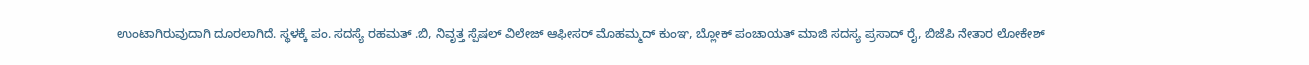ಉಂಟಾಗಿರುವುದಾಗಿ ದೂರಲಾಗಿದೆ. ಸ್ಥಳಕ್ಕೆ ಪಂ. ಸದಸ್ಯೆ ರಹಮತ್ .ಬಿ, ನಿವೃತ್ತ ಸ್ಪೆಷಲ್ ವಿಲೇಜ್ ಆಫೀಸರ್ ಮೊಹಮ್ಮದ್ ಕುಂಞ, ಬ್ಲೋಕ್ ಪಂಚಾಯತ್ ಮಾಜಿ ಸದಸ್ಯ ಪ್ರಸಾದ್ ರೈ, ಬಿಜೆಪಿ ನೇತಾರ ಲೋಕೇಶ್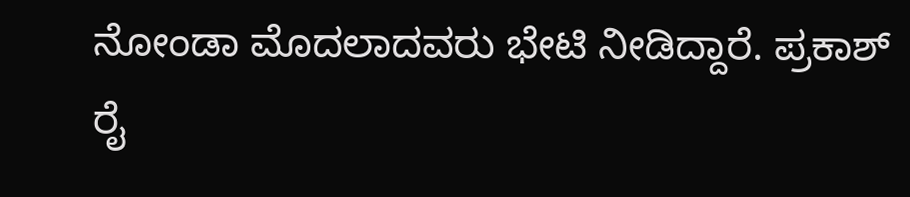ನೋಂಡಾ ಮೊದಲಾದವರು ಭೇಟಿ ನೀಡಿದ್ದಾರೆ. ಪ್ರಕಾಶ್ ರೈ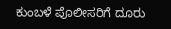ಕುಂಬಳೆ ಪೊಲೀಸರಿಗೆ ದೂರು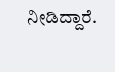ನೀಡಿದ್ದಾರೆ.